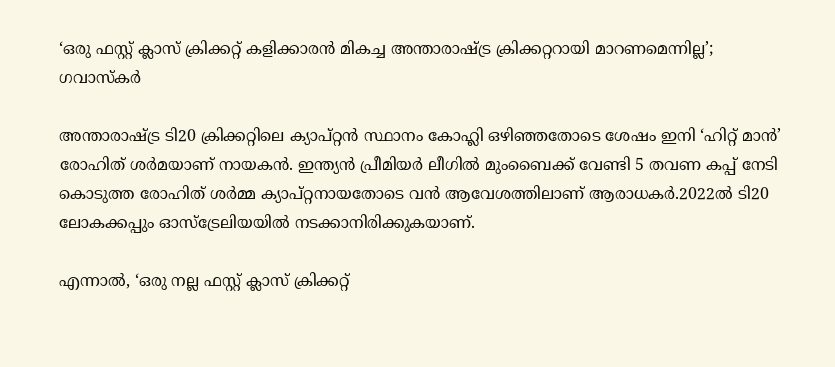‘ഒരു ഫസ്റ്റ് ക്ലാസ് ക്രിക്കറ്റ് കളിക്കാരന്‍ മികച്ച അന്താരാഷ്ട്ര ക്രിക്കറ്ററായി മാറണമെന്നില്ല’; ഗവാസ്‌കര്‍

അന്താരാഷ്ട്ര ടി20 ക്രിക്കറ്റിലെ ക്യാപ്റ്റന്‍ സ്ഥാനം കോഹ്ലി ഒഴിഞ്ഞതോടെ ശേഷം ഇനി ‘ഹിറ്റ് മാന്‍’ രോഹിത് ശര്‍മയാണ് നായകന്‍. ഇന്ത്യന്‍ പ്രീമിയര്‍ ലീഗില്‍ മുംബൈക്ക് വേണ്ടി 5 തവണ കപ്പ് നേടി കൊടുത്ത രോഹിത് ശര്‍മ്മ ക്യാപ്റ്റനായതോടെ വന്‍ ആവേശത്തിലാണ് ആരാധകര്‍.2022ല്‍ ടി20 ലോകക്കപ്പും ഓസ്ട്രേലിയയില്‍ നടക്കാനിരിക്കുകയാണ്.

എന്നാല്‍, ‘ഒരു നല്ല ഫസ്റ്റ് ക്ലാസ് ക്രിക്കറ്റ്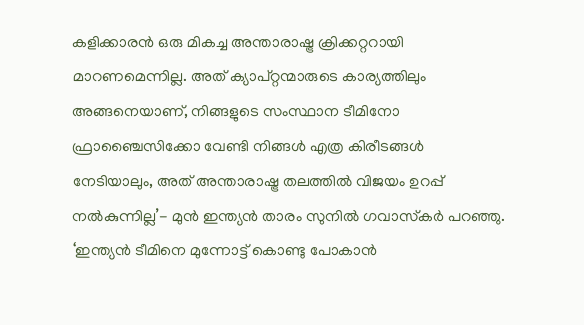കളിക്കാരന്‍ ഒരു മികച്ച അന്താരാഷ്ട്ര ക്രിക്കറ്ററായി മാറണമെന്നില്ല. അത് ക്യാപ്റ്റന്മാരുടെ കാര്യത്തിലും അങ്ങനെയാണ്, നിങ്ങളുടെ സംസ്ഥാന ടീമിനോ ഫ്രാഞ്ചൈസിക്കോ വേണ്ടി നിങ്ങള്‍ എത്ര കിരീടങ്ങള്‍ നേടിയാലും, അത് അന്താരാഷ്ട്ര തലത്തില്‍ വിജയം ഉറപ്പ് നല്‍കുന്നില്ല’- മുന്‍ ഇന്ത്യന്‍ താരം സുനില്‍ ഗവാസ്‌കര്‍ പറഞ്ഞു. ‘ഇന്ത്യന്‍ ടീമിനെ മുന്നോട്ട് കൊണ്ടു പോകാന്‍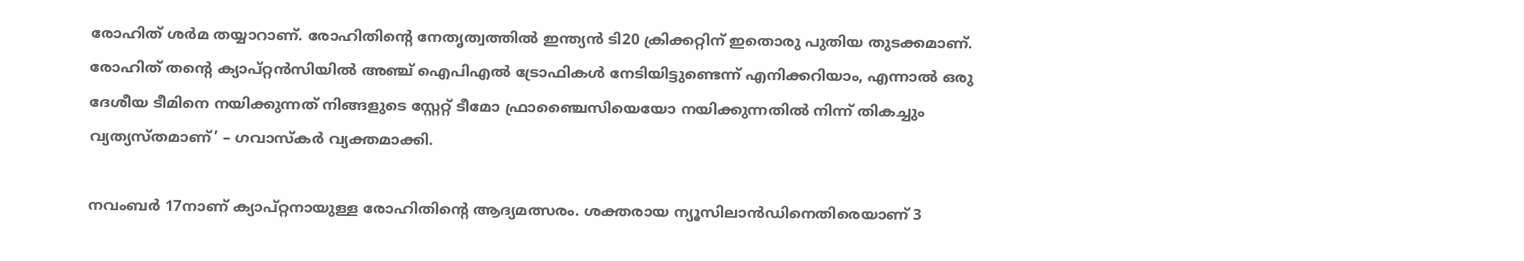രോഹിത് ശര്‍മ തയ്യാറാണ്. രോഹിതിന്റെ നേതൃത്വത്തില്‍ ഇന്ത്യന്‍ ടി20 ക്രിക്കറ്റിന് ഇതൊരു പുതിയ തുടക്കമാണ്. രോഹിത് തന്റെ ക്യാപ്റ്റന്‍സിയില്‍ അഞ്ച് ഐപിഎല്‍ ട്രോഫികള്‍ നേടിയിട്ടുണ്ടെന്ന് എനിക്കറിയാം, എന്നാല്‍ ഒരു ദേശീയ ടീമിനെ നയിക്കുന്നത് നിങ്ങളുടെ സ്റ്റേറ്റ് ടീമോ ഫ്രാഞ്ചൈസിയെയോ നയിക്കുന്നതില്‍ നിന്ന് തികച്ചും വ്യത്യസ്തമാണ്’ – ഗവാസ്‌കര്‍ വ്യക്തമാക്കി.

നവംബര്‍ 17നാണ് ക്യാപ്റ്റനായുള്ള രോഹിതിന്റെ ആദ്യമത്സരം. ശക്തരായ ന്യൂസിലാന്‍ഡിനെതിരെയാണ് 3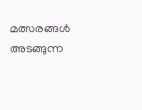മത്സരങ്ങള്‍ അടങ്ങുന്ന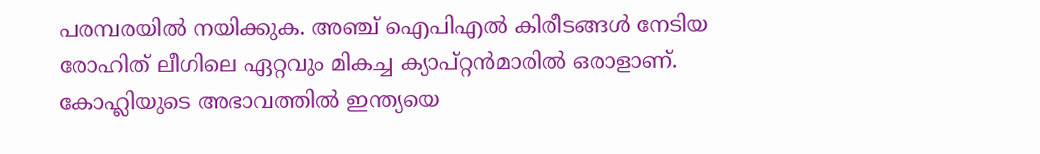പരമ്പരയില്‍ നയിക്കുക. അഞ്ച് ഐപിഎല്‍ കിരീടങ്ങള്‍ നേടിയ രോഹിത് ലീഗിലെ ഏറ്റവും മികച്ച ക്യാപ്റ്റന്‍മാരില്‍ ഒരാളാണ്. കോഹ്ലിയുടെ അഭാവത്തില്‍ ഇന്ത്യയെ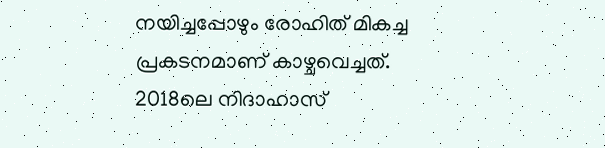നയിച്ചപ്പോഴും രോഹിത് മികച്ച പ്രകടനമാണ് കാഴ്ചവെച്ചത്. 2018ലെ നിദാഹാസ്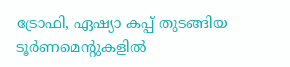ട്രോഫി, ഏഷ്യാ കപ്പ് തുടങ്ങിയ ടൂര്‍ണമെന്റുകളില്‍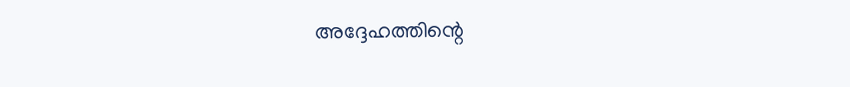അദ്ദേഹത്തിന്റെ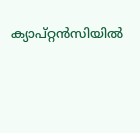ക്യാപ്റ്റന്‍സിയില്‍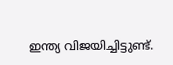ഇന്ത്യ വിജയിച്ചിട്ടുണ്ട്.